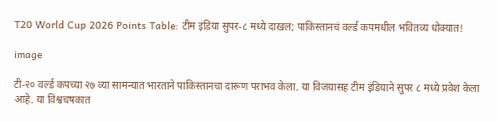T20 World Cup 2026 Points Table: टीम इंडिया सुपर-८ मध्ये दाखल; पाकिस्तानचं वर्ल्ड कपमधील भवितव्य धोक्यात!

image

टी-२० वर्ल्ड कपच्या २७ व्या सामन्यात भारताने पाकिस्तानचा दारूण पराभव केला. या विजयासह टीम इंडियाने सुपर ८ मध्ये प्रवेश केला आहे. या विश्वचषकात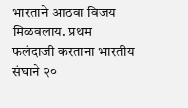भारताने आठवा विजय मिळवलाय. प्रथम फलंदाजी करताना भारतीय संघाने २०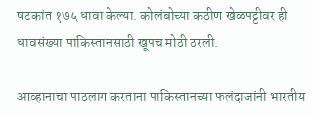षटकांत १७५ धावा केल्या. कोलंबोच्या कठीण खेळपट्टीवर ही धावसंख्या पाकिस्तानसाठी खूपच मोठी ठरली.

आव्हानाचा पाठलाग करताना पाकिस्तानच्या फलंदाजांनी भारतीय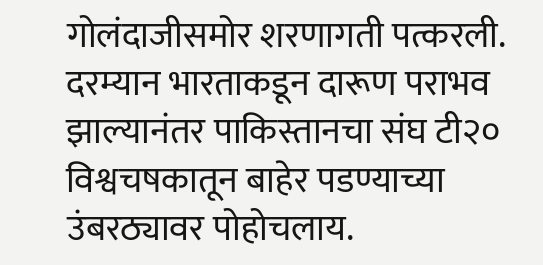गोलंदाजीसमोर शरणागती पत्करली. दरम्यान भारताकडून दारूण पराभव झाल्यानंतर पाकिस्तानचा संघ टी२० विश्वचषकातून बाहेर पडण्याच्या उंबरठ्यावर पोहोचलाय.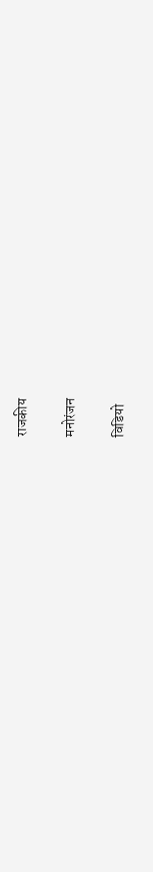राजकीय

मनोरंजन

विडियो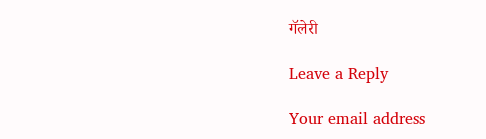गॅलेरी

Leave a Reply

Your email address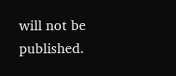will not be published.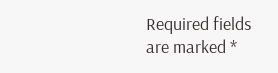Required fields are marked *